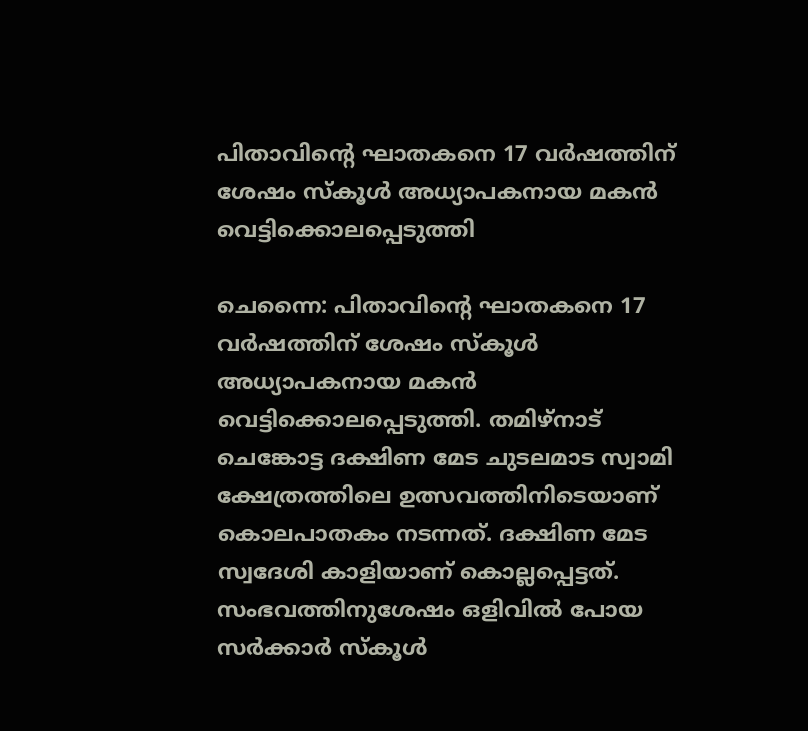പിതാവിന്റെ ഘാതകനെ 17 വര്‍ഷത്തിന് ശേഷം സ്‌കൂള്‍ അധ്യാപകനായ മകന്‍ വെട്ടിക്കൊലപ്പെടുത്തി

ചെന്നൈ: പിതാവിന്റെ ഘാതകനെ 17 വര്‍ഷത്തിന് ശേഷം സ്‌കൂള്‍ അധ്യാപകനായ മകന്‍ വെട്ടിക്കൊലപ്പെടുത്തി. തമിഴ്‌നാട് ചെങ്കോട്ട ദക്ഷിണ മേട ചുടലമാട സ്വാമി ക്ഷേത്രത്തിലെ ഉത്സവത്തിനിടെയാണ് കൊലപാതകം നടന്നത്. ദക്ഷിണ മേട സ്വദേശി കാളിയാണ് കൊല്ലപ്പെട്ടത്. സംഭവത്തിനുശേഷം ഒളിവില്‍ പോയ സര്‍ക്കാര്‍ സ്‌കൂള്‍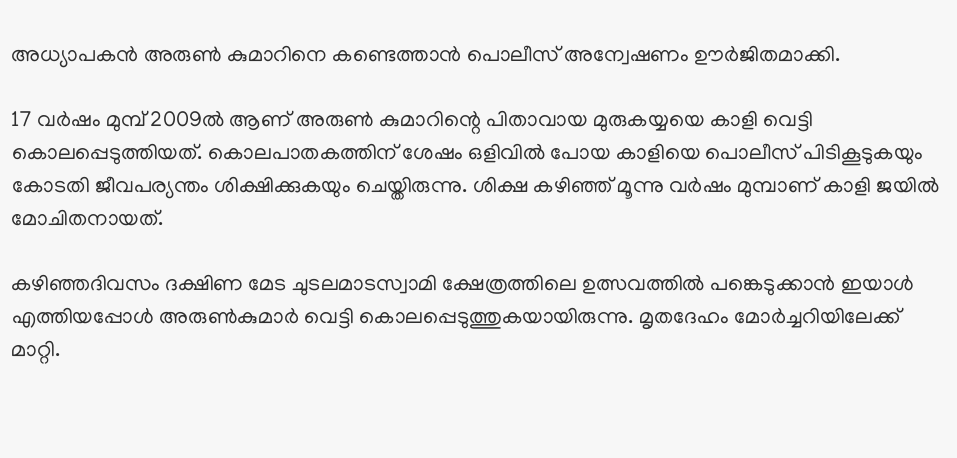അധ്യാപകന്‍ അരുണ്‍ കുമാറിനെ കണ്ടെത്താന്‍ പൊലീസ് അന്വേഷണം ഊര്‍ജിതമാക്കി.

17 വര്‍ഷം മുമ്പ് 2009ല്‍ ആണ് അരുണ്‍ കുമാറിന്റെ പിതാവായ മുരുകയ്യയെ കാളി വെട്ടി കൊലപ്പെടുത്തിയത്. കൊലപാതകത്തിന് ശേഷം ഒളിവില്‍ പോയ കാളിയെ പൊലീസ് പിടികൂടുകയും കോടതി ജീവപര്യന്തം ശിക്ഷിക്കുകയും ചെയ്തിരുന്നു. ശിക്ഷ കഴിഞ്ഞ് മൂന്നു വര്‍ഷം മുമ്പാണ് കാളി ജയില്‍ മോചിതനായത്.

കഴിഞ്ഞദിവസം ദക്ഷിണ മേട ചുടലമാടസ്വാമി ക്ഷേത്രത്തിലെ ഉത്സവത്തില്‍ പങ്കെടുക്കാന്‍ ഇയാള്‍ എത്തിയപ്പോള്‍ അരുണ്‍കുമാര്‍ വെട്ടി കൊലപ്പെടുത്തുകയായിരുന്നു. മൃതദേഹം മോര്‍ച്ചറിയിലേക്ക് മാറ്റി.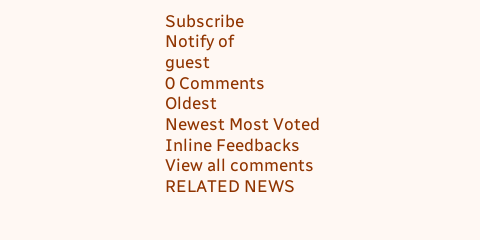Subscribe
Notify of
guest
0 Comments
Oldest
Newest Most Voted
Inline Feedbacks
View all comments
RELATED NEWS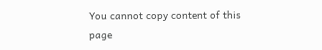You cannot copy content of this page